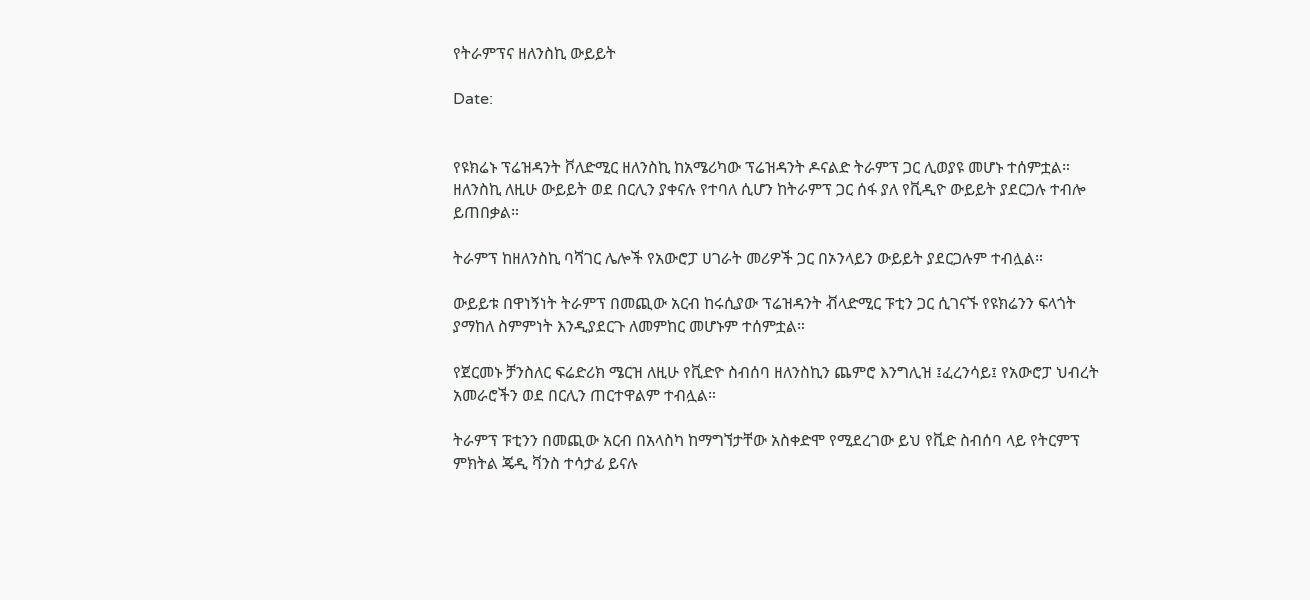የትራምፕና ዘለንስኪ ውይይት

Date:


የዩክሬኑ ፕሬዝዳንት ቮለድሚር ዘለንስኪ ከአሜሪካው ፕሬዝዳንት ዶናልድ ትራምፕ ጋር ሊወያዩ መሆኑ ተሰምቷል። ዘለንስኪ ለዚሁ ውይይት ወደ በርሊን ያቀናሉ የተባለ ሲሆን ከትራምፕ ጋር ሰፋ ያለ የቪዲዮ ውይይት ያደርጋሉ ተብሎ ይጠበቃል።

ትራምፕ ከዘለንስኪ ባሻገር ሌሎች የአውሮፓ ሀገራት መሪዎች ጋር በኦንላይን ውይይት ያደርጋሉም ተብሏል።

ውይይቱ በዋነኝነት ትራምፕ በመጪው አርብ ከሩሲያው ፕሬዝዳንት ቭላድሚር ፑቲን ጋር ሲገናኙ የዩክሬንን ፍላጎት ያማከለ ስምምነት እንዲያደርጉ ለመምከር መሆኑም ተሰምቷል።

የጀርመኑ ቻንስለር ፍሬድሪክ ሜርዝ ለዚሁ የቪድዮ ስብሰባ ዘለንስኪን ጨምሮ እንግሊዝ ፤ፈረንሳይ፤ የአውሮፓ ህብረት አመራሮችን ወደ በርሊን ጠርተዋልም ተብሏል።

ትራምፕ ፑቲንን በመጪው አርብ በአላስካ ከማግኘታቸው አስቀድሞ የሚደረገው ይህ የቪድ ስብሰባ ላይ የትርምፕ ምክትል ጄዲ ቫንስ ተሳታፊ ይናሉ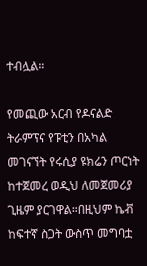ተብሏል።

የመጪው አርብ የዶናልድ ትራምፕና የፑቲን በአካል መገናኘት የሩሲያ ዩክሬን ጦርነት ከተጀመረ ወዲህ ለመጀመሪያ ጊዜም ያርገዋል።በዚህም ኬቭ ከፍተኛ ስጋት ውስጥ መግባቷ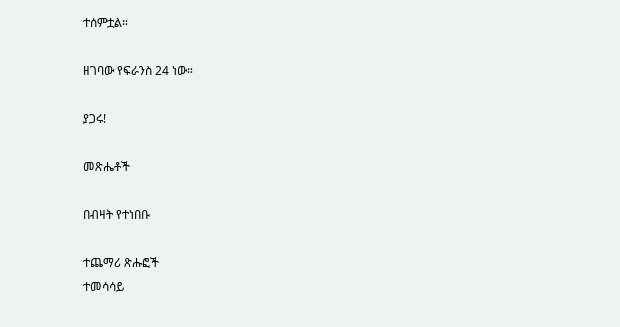ተሰምቷል።

ዘገባው የፍራንስ 24 ነው።

ያጋሩ!

መጽሔቶች

በብዛት የተነበቡ

ተጨማሪ ጽሑፎች
ተመሳሳይ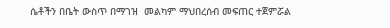ሴቶችን በቤት ውስጥ በማገዝ  መልካም ማህበረሰብ መፍጠር ተጀምሯል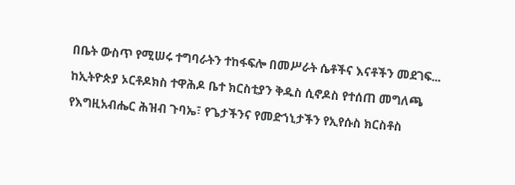በቤት ውስጥ የሚሠሩ ተግባራትን ተከፋፍሎ በመሥራት ሴቶችና እናቶችን መደገፍ...

ከኢትዮጵያ ኦርቶዶክስ ተዋሕዶ ቤተ ክርስቲያን ቅዱስ ሲኖዶስ የተሰጠ መግለጫ

የእግዚአብሔር ሕዝብ ጉባኤ፣ የጌታችንና የመድኀኒታችን የኢየሱስ ክርስቶስ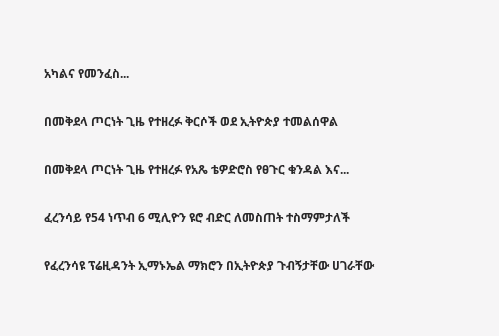አካልና የመንፈስ...

በመቅደላ ጦርነት ጊዜ የተዘረፉ ቅርሶች ወደ ኢትዮጵያ ተመልሰዋል

በመቅደላ ጦርነት ጊዜ የተዘረፉ የአጼ ቴዎድሮስ የፀጉር ቁንዳል እና...

ፈረንሳይ የ54 ነጥብ 6 ሚሊዮን ዩሮ ብድር ለመስጠት ተስማምታለች

የፈረንሳዩ ፕሬዚዳንት ኢማኑኤል ማክሮን በኢትዮጵያ ጉብኝታቸው ሀገራቸው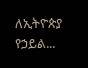ለኢትዮጵያ የኃይል...